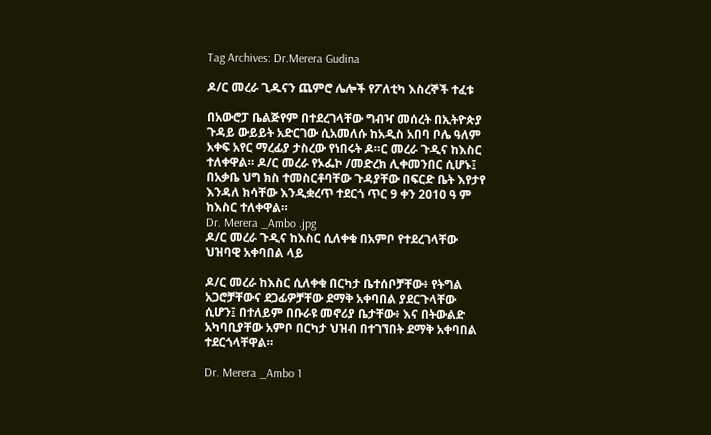Tag Archives: Dr.Merera Gudina

ዶ/ር መረራ ጊዱናን ጨምሮ ሌሎች የፖለቲካ እስረኞች ተፈቱ

በአውሮፓ ቤልጅየም በተደረገላቸው ግብዣ መሰረት በኢትዮጵያ ጉዳይ ውይይት አድርገው ሲአመለሱ ከአዲስ አበባ ቦሌ ዓለም አቀፍ አየር ማረፊያ ታስረው የነበሩት ዶ።ር መረራ ጉዲና ከእስር ተለቀዋል። ዶ/ር መረራ የኦፌኮ /መድረክ ሊቀመንበር ሲሆኑ፤ በአቃቤ ህግ ክስ ተመስርቶባቸው ጉዳያቸው በፍርድ ቤት እየታየ እንዳለ ክሳቸው እንዲቋረጥ ተደርጎ ጥር 9 ቀን 2010 ዓ ም ከእስር ተለቀዋል።
Dr. Merera _Ambo .jpg
ዶ/ር መረራ ጉዲና ከእስር ሲለቀቁ በአምቦ የተደረገላቸው ህዝባዊ አቀባበል ላይ

ዶ/ር መረራ ከእስር ሲለቀቁ በርካታ ቤተሰቦቻቸው፥ የትግል አጋሮቻቸውና ደጋፊዎቻቸው ደማቅ አቀባበል ያደርጉላቸው ሲሆን፤ በተለይም በቡራዩ መኖሪያ ቤታቸው፥ እና በትውልድ አካባቢያቸው አምቦ በርካታ ህዝብ በተገኘበት ደማቅ አቀባበል ተደርጎላቸዋል።

Dr. Merera _Ambo 1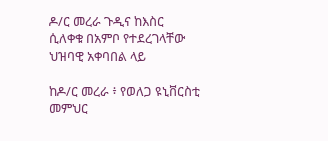ዶ/ር መረራ ጉዲና ከእስር ሲለቀቁ በአምቦ የተደረገላቸው ህዝባዊ አቀባበል ላይ

ከዶ/ር መረራ ፥ የወለጋ ዩኒቨርስቲ መምህር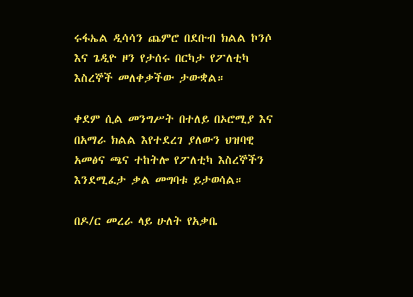ሩፋኤል ዲሳሳን ጨምሮ በደቡብ ክልል ኮንሶ እና ጌዲዮ ዞን የታሰሩ በርካታ የፖለቲካ እስረኞች መለቀቃችው ታውቋል።

ቀደም ሲል መንግሥት በተለይ በኦሮሚያ እና በአማራ ክልል እየተደረገ ያለውን ህዝባዊ አመፅና ጫና ተከትሎ የፖለቲካ እስረኞችን እንደሚፈታ ቃል መግባቱ ይታወሳል።

በዶ/ር መረራ ላይ ሁለት የአቃቤ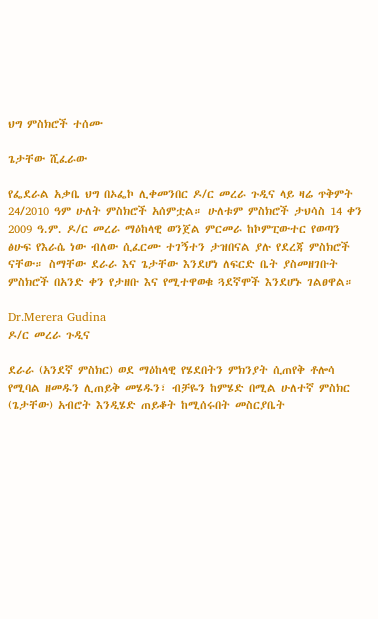ህግ ምስክሮች ተሰሙ

ጌታቸው ሺፈራው

የፌደራል አቃቤ ህግ በኦፌኮ ሊቀመንበር ዶ/ር መረራ ጉዲና ላይ ዛሬ ጥቅምት 24/2010 ዓም ሁለት ምስክሮች አሰምቷል። ሁለቱም ምስክሮች ታህሳስ 14 ቀን 2009 ዓ.ም. ዶ/ር መረራ ማዕከላዊ ወንጀል ምርመራ ከኮምፒውተር የወጣን ፅሁፍ የእራሴ ነው ብለው ሲፈርሙ ተገኝተን ታዝበናል ያሉ የደረጃ ምስክሮች ናቸው። ስማቸው ደራራ እና ጌታቸው እንደሆነ ለፍርድ ቤት ያስመዘገቡት ምስክሮች በአንድ ቀን የታዘቡ እና የሚተዋወቁ ጓደኛሞች እንደሆኑ ገልፀዋል።

Dr.Merera Gudina
ዶ/ር መረራ ጉዲና

ደራራ (አንደኛ ምስክር) ወደ ማዕከላዊ የሄደበትን ምክንያት ሲጠየቅ ቶሎሳ የሚባል ዘመዱን ሊጠይቅ መሄዱን፣ ብቻዬን ከምሄድ በሚል ሁለተኛ ምስክር (ጌታቸው) አብሮት እንዲሄድ ጠይቆት ከሚሰሩበት መስርያቤት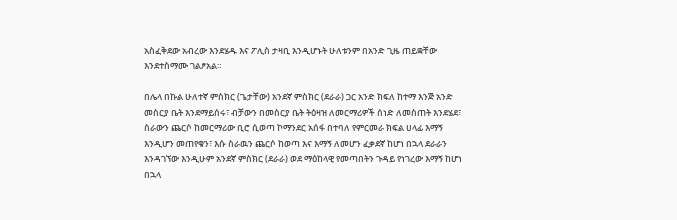አስፈቅደው አብረው እንደሄዱ እና ፖሊስ ታዛቢ እንዲሆኑት ሁለቱንም በአንድ ጊዜ ጠይቋቸው እንደተስማሙ ገልፆአል።

በሌላ በኩል ሁለተኛ ምስክር (ጌታቸው) አንደኛ ምስክር (ደራራ) ጋር አንድ ክፍለ ከተማ እንጅ አንድ መስርያ ቤት እንደማይሰሩ፣ ብቻውን በመስርያ ቤት ትዕዛዝ ለመርማሪዎች ሰነድ ለመስጠት እንደሄደ፣ ስራውን ጨርሶ ከመርማሪው ቢሮ ሲወጣ ኮማንደር አሰፋ በተባለ የምርመራ ክፍል ሀላፊ እማኝ እንዲሆን መጠየቁን፣ እሱ ስራዉን ጨርሶ ከወጣ እና እማኝ ለመሆን ፈቃደኛ ከሆነ በኋላ ደራራን እንዳገኘው እንዲሁም አንደኛ ምስክር (ደራራ) ወደ ማዕከላዊ የመጣበትን ጉዳይ የነገረው እማኝ ከሆነ በኋላ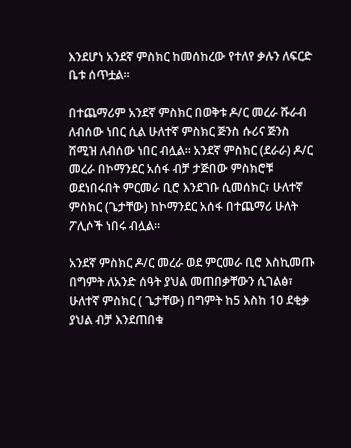እንደሆነ አንደኛ ምስክር ከመሰከረው የተለየ ቃሉን ለፍርድ ቤቱ ሰጥቷል።

በተጨማሪም አንደኛ ምስክር በወቅቱ ዶ/ር መረራ ሹራብ ለብሰው ነበር ሲል ሁለተኛ ምስክር ጅንስ ሱሪና ጅንስ ሸሚዝ ለብሰው ነበር ብሏል። አንደኛ ምስክር (ደራራ) ዶ/ር መረራ በኮማንደር አሰፋ ብቻ ታጅበው ምስክሮቹ ወደነበሩበት ምርመራ ቢሮ እንደገቡ ሲመሰክር፣ ሁለተኛ ምስክር (ጌታቸው) ከኮማንደር አሰፋ በተጨማሪ ሁለት ፖሊሶች ነበሩ ብሏል።

አንደኛ ምስክር ዶ/ር መረራ ወደ ምርመራ ቢሮ እስኪመጡ በግምት ለአንድ ሰዓት ያህል መጠበቃቸውን ሲገልፅ፣ ሁለተኛ ምስክር ( ጌታቸው) በግምት ከ5 እስከ 10 ደቂቃ ያህል ብቻ እንደጠበቁ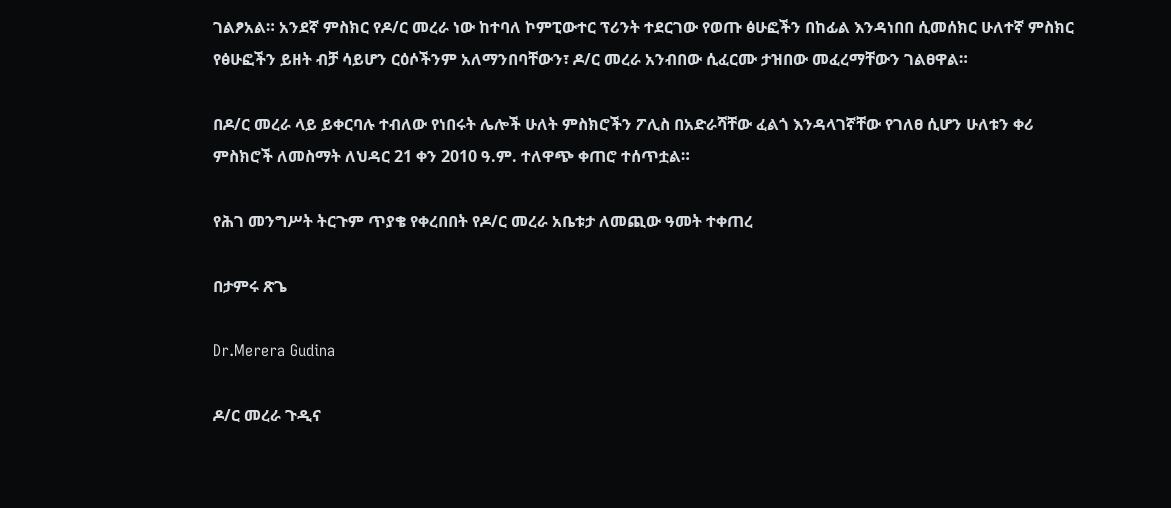ገልፆአል። አንደኛ ምስክር የዶ/ር መረራ ነው ከተባለ ኮምፒውተር ፕሪንት ተደርገው የወጡ ፅሁፎችን በከፊል እንዳነበበ ሲመሰክር ሁለተኛ ምስክር የፅሁፎችን ይዘት ብቻ ሳይሆን ርዕሶችንም አለማንበባቸውን፣ ዶ/ር መረራ አንብበው ሲፈርሙ ታዝበው መፈረማቸውን ገልፀዋል።

በዶ/ር መረራ ላይ ይቀርባሉ ተብለው የነበሩት ሌሎች ሁለት ምስክሮችን ፖሊስ በአድራሻቸው ፈልጎ እንዳላገኛቸው የገለፀ ሲሆን ሁለቱን ቀሪ ምስክሮች ለመስማት ለህዳር 21 ቀን 2010 ዓ.ም. ተለዋጭ ቀጠሮ ተሰጥቷል።

የሕገ መንግሥት ትርጉም ጥያቄ የቀረበበት የዶ/ር መረራ አቤቱታ ለመጪው ዓመት ተቀጠረ

በታምሩ ጽጌ

Dr.Merera Gudina

ዶ/ር መረራ ጉዲና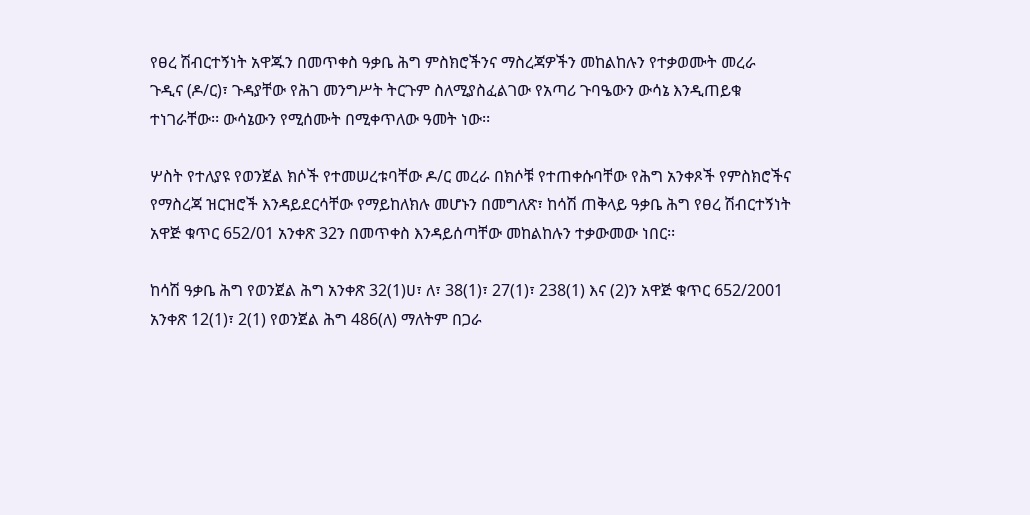የፀረ ሽብርተኝነት አዋጁን በመጥቀስ ዓቃቤ ሕግ ምስክሮችንና ማስረጃዎችን መከልከሉን የተቃወሙት መረራ ጉዲና (ዶ/ር)፣ ጉዳያቸው የሕገ መንግሥት ትርጉም ስለሚያስፈልገው የአጣሪ ጉባዔውን ውሳኔ እንዲጠይቁ ተነገራቸው፡፡ ውሳኔውን የሚሰሙት በሚቀጥለው ዓመት ነው፡፡

ሦስት የተለያዩ የወንጀል ክሶች የተመሠረቱባቸው ዶ/ር መረራ በክሶቹ የተጠቀሱባቸው የሕግ አንቀጾች የምስክሮችና የማስረጃ ዝርዝሮች እንዳይደርሳቸው የማይከለክሉ መሆኑን በመግለጽ፣ ከሳሽ ጠቅላይ ዓቃቤ ሕግ የፀረ ሽብርተኝነት አዋጅ ቁጥር 652/01 አንቀጽ 32ን በመጥቀስ እንዳይሰጣቸው መከልከሉን ተቃውመው ነበር፡፡

ከሳሽ ዓቃቤ ሕግ የወንጀል ሕግ አንቀጽ 32(1)ሀ፣ ለ፣ 38(1)፣ 27(1)፣ 238(1) እና (2)ን አዋጅ ቁጥር 652/2001 አንቀጽ 12(1)፣ 2(1) የወንጀል ሕግ 486(ለ) ማለትም በጋራ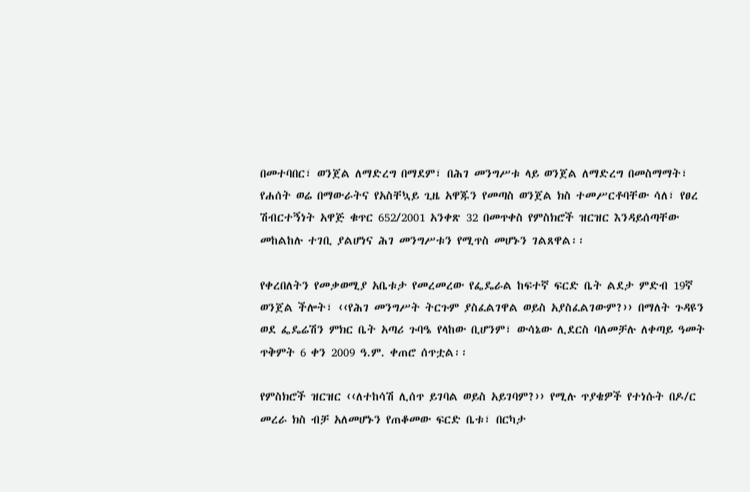በመተባበር፣ ወንጀል ለማድረግ በማደም፣ በሕገ መንግሥቱ ላይ ወንጀል ለማድረግ በመስማማት፣ የሐሰት ወሬ በማውራትና የአስቸኳይ ጊዜ አዋጁን የመጣስ ወንጀል ክስ ተመሥርቶባቸው ሳለ፣ የፀረ ሽብርተኝነት አዋጅ ቁጥር 652/2001 አንቀጽ 32 በመጥቀስ የምስክሮች ዝርዝር እንዳይሰጣቸው መከልከሉ ተገቢ ያልሆነና ሕገ መንግሥቱን የሚጥስ መሆኑን ገልጸዋል፡፡

የቀረበለትን የመቃወሚያ አቤቱታ የመረመረው የፌዴራል ከፍተኛ ፍርድ ቤት ልደታ ምድብ 19ኛ ወንጀል ችሎት፣ ‹‹የሕገ መንግሥት ትርጉም ያስፈልገዋል ወይስ አያስፈልገውም?›› በማለት ጉዳዩን ወደ ፌዴሬሽን ምክር ቤት አጣሪ ጉባዔ የላከው ቢሆንም፣ ውሳኔው ሊደርስ ባለመቻሉ ለቀጣይ ዓመት ጥቅምት 6 ቀን 2009 ዓ.ም. ቀጠሮ ሰጥቷል፡፡

የምስክሮች ዝርዝር ‹‹ለተከሳሽ ሊሰጥ ይገባል ወይስ አይገባም?›› የሚሉ ጥያቄዎች የተነሱት በዶ/ር መረራ ክስ ብቻ አለመሆኑን የጠቆመው ፍርድ ቤቱ፣ በርካታ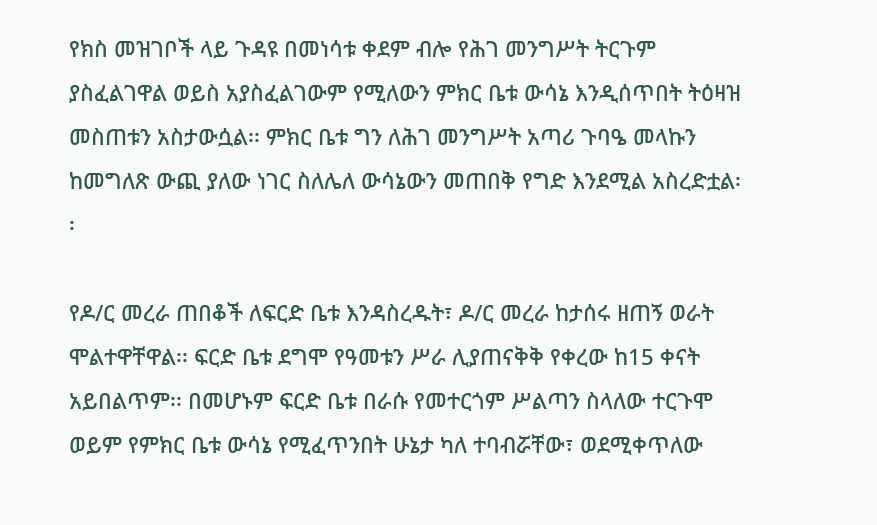የክስ መዝገቦች ላይ ጉዳዩ በመነሳቱ ቀደም ብሎ የሕገ መንግሥት ትርጉም ያስፈልገዋል ወይስ አያስፈልገውም የሚለውን ምክር ቤቱ ውሳኔ እንዲሰጥበት ትዕዛዝ መስጠቱን አስታውሷል፡፡ ምክር ቤቱ ግን ለሕገ መንግሥት አጣሪ ጉባዔ መላኩን ከመግለጽ ውጪ ያለው ነገር ስለሌለ ውሳኔውን መጠበቅ የግድ እንደሚል አስረድቷል፡፡

የዶ/ር መረራ ጠበቆች ለፍርድ ቤቱ እንዳስረዱት፣ ዶ/ር መረራ ከታሰሩ ዘጠኝ ወራት ሞልተዋቸዋል፡፡ ፍርድ ቤቱ ደግሞ የዓመቱን ሥራ ሊያጠናቅቅ የቀረው ከ15 ቀናት አይበልጥም፡፡ በመሆኑም ፍርድ ቤቱ በራሱ የመተርጎም ሥልጣን ስላለው ተርጉሞ ወይም የምክር ቤቱ ውሳኔ የሚፈጥንበት ሁኔታ ካለ ተባብሯቸው፣ ወደሚቀጥለው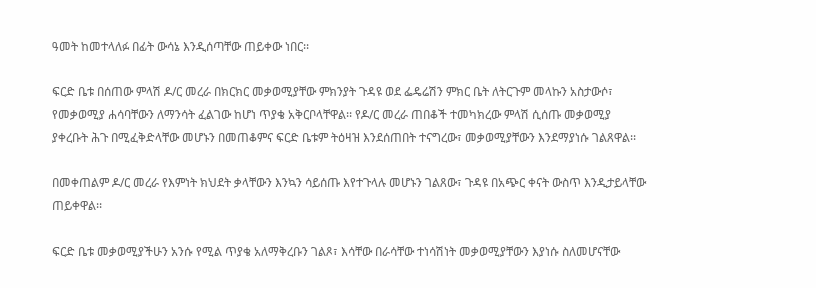ዓመት ከመተላለፉ በፊት ውሳኔ እንዲሰጣቸው ጠይቀው ነበር፡፡

ፍርድ ቤቱ በሰጠው ምላሽ ዶ/ር መረራ በክርክር መቃወሚያቸው ምክንያት ጉዳዩ ወደ ፌዴሬሽን ምክር ቤት ለትርጉም መላኩን አስታውሶ፣ የመቃወሚያ ሐሳባቸውን ለማንሳት ፈልገው ከሆነ ጥያቄ አቅርቦላቸዋል፡፡ የዶ/ር መረራ ጠበቆች ተመካክረው ምላሽ ሲሰጡ መቃወሚያ ያቀረቡት ሕጉ በሚፈቅድላቸው መሆኑን በመጠቆምና ፍርድ ቤቱም ትዕዛዝ እንደሰጠበት ተናግረው፣ መቃወሚያቸውን እንደማያነሱ ገልጸዋል፡፡

በመቀጠልም ዶ/ር መረራ የእምነት ክህደት ቃላቸውን እንኳን ሳይሰጡ እየተጉላሉ መሆኑን ገልጸው፣ ጉዳዩ በአጭር ቀናት ውስጥ እንዲታይላቸው ጠይቀዋል፡፡

ፍርድ ቤቱ መቃወሚያችሁን አንሱ የሚል ጥያቄ አለማቅረቡን ገልጾ፣ እሳቸው በራሳቸው ተነሳሽነት መቃወሚያቸውን እያነሱ ስለመሆናቸው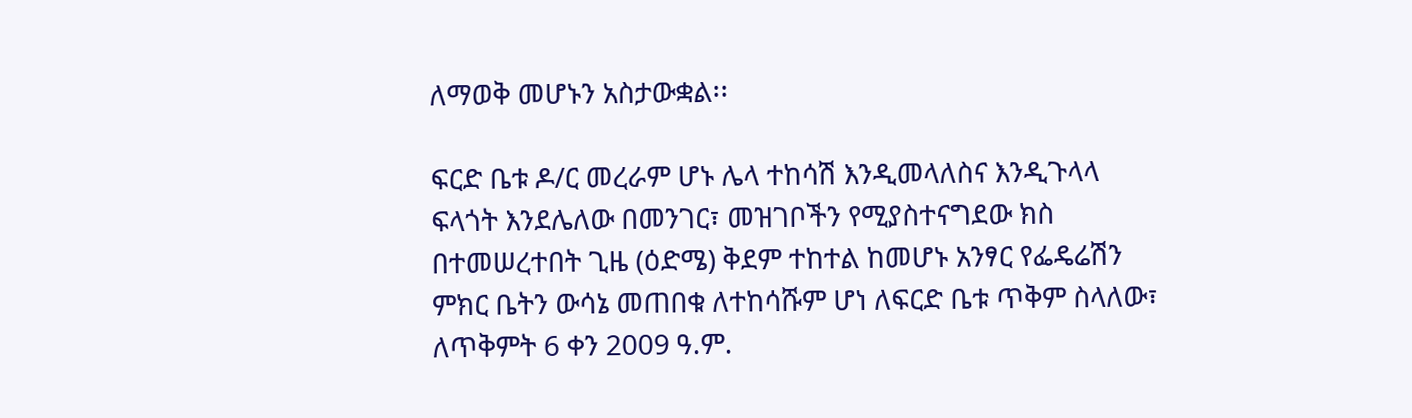ለማወቅ መሆኑን አስታውቋል፡፡

ፍርድ ቤቱ ዶ/ር መረራም ሆኑ ሌላ ተከሳሽ እንዲመላለስና እንዲጉላላ ፍላጎት እንደሌለው በመንገር፣ መዝገቦችን የሚያስተናግደው ክስ በተመሠረተበት ጊዜ (ዕድሜ) ቅደም ተከተል ከመሆኑ አንፃር የፌዴሬሽን ምክር ቤትን ውሳኔ መጠበቁ ለተከሳሹም ሆነ ለፍርድ ቤቱ ጥቅም ስላለው፣ ለጥቅምት 6 ቀን 2009 ዓ.ም.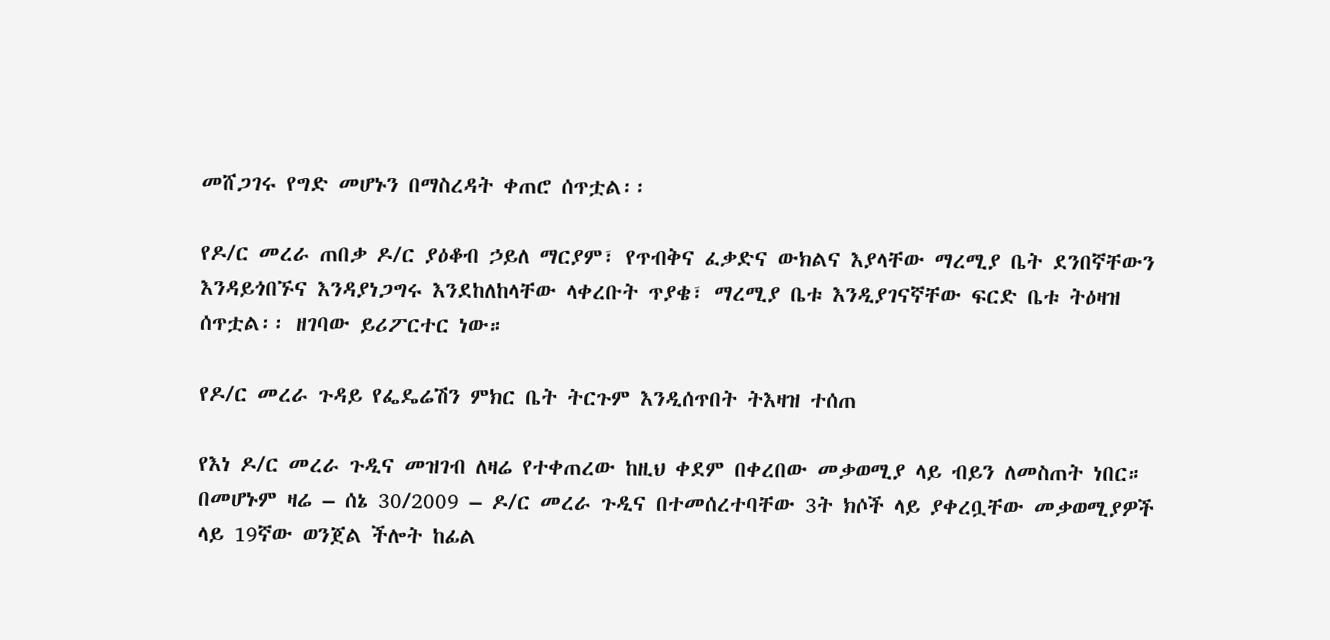መሸጋገሩ የግድ መሆኑን በማስረዳት ቀጠሮ ሰጥቷል፡፡

የዶ/ር መረራ ጠበቃ ዶ/ር ያዕቆብ ኃይለ ማርያም፣ የጥብቅና ፈቃድና ውክልና እያላቸው ማረሚያ ቤት ደንበኛቸውን እንዳይጎበኙና እንዳያነጋግሩ እንደከለከላቸው ላቀረቡት ጥያቄ፣ ማረሚያ ቤቱ እንዲያገናኛቸው ፍርድ ቤቱ ትዕዛዝ ሰጥቷል፡፡ ዘገባው ይሪፖርተር ነው።

የዶ/ር መረራ ጉዳይ የፌዴሬሽን ምክር ቤት ትርጉም እንዲሰጥበት ትእዛዝ ተሰጠ

የእነ ዶ/ር መረራ ጉዲና መዝገብ ለዛሬ የተቀጠረው ከዚህ ቀደም በቀረበው መቃወሚያ ላይ ብይን ለመስጠት ነበር። በመሆኑም ዛሬ – ሰኔ 30/2009 – ዶ/ር መረራ ጉዲና በተመሰረተባቸው 3ት ክሶች ላይ ያቀረቧቸው መቃወሚያዎች ላይ 19ኛው ወንጀል ችሎት ከፊል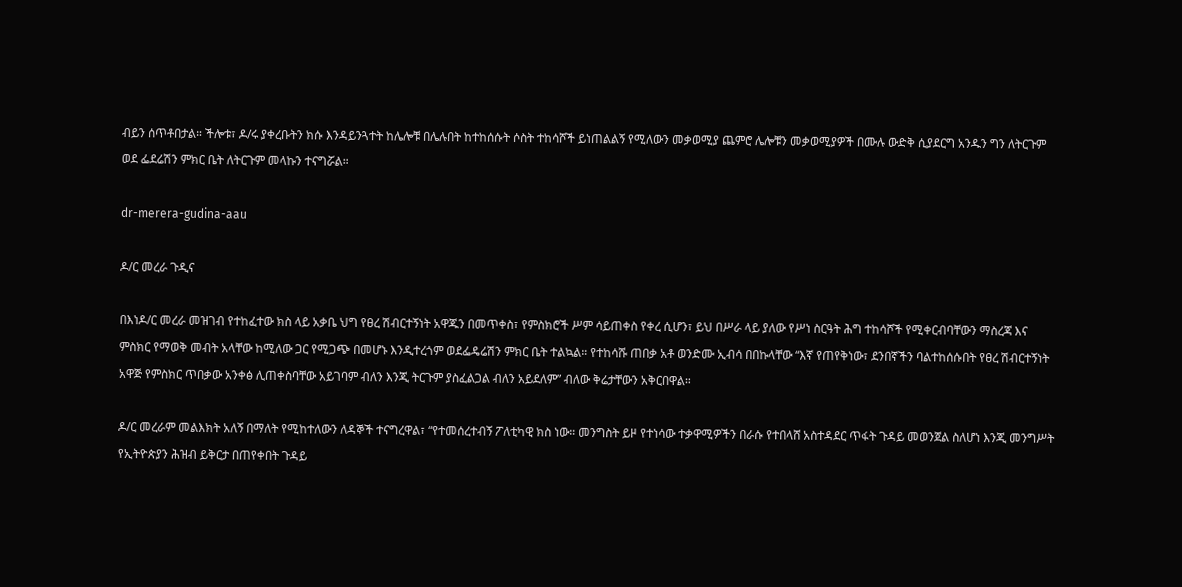ብይን ሰጥቶበታል። ችሎቱ፣ ዶ/ሩ ያቀረቡትን ክሱ እንዳይንጓተት ከሌሎቹ በሌሉበት ከተከሰሱት ሶስት ተከሳሾች ይነጠልልኝ የሚለውን መቃወሚያ ጨምሮ ሌሎቹን መቃወሚያዎች በሙሉ ውድቅ ሲያደርግ አንዱን ግን ለትርጉም ወደ ፌደሬሽን ምክር ቤት ለትርጉም መላኩን ተናግሯል።

dr-merera-gudina-aau

ዶ/ር መረራ ጉዲና

በእነዶ/ር መረራ መዝገብ የተከፈተው ክስ ላይ አቃቤ ህግ የፀረ ሽብርተኝነት አዋጁን በመጥቀስ፣ የምስክሮች ሥም ሳይጠቀስ የቀረ ሲሆን፣ ይህ በሥራ ላይ ያለው የሥነ ስርዓት ሕግ ተከሳሾች የሚቀርብባቸውን ማስረጃ እና ምስክር የማወቅ መብት አላቸው ከሚለው ጋር የሚጋጭ በመሆኑ እንዲተረጎም ወደፌዴሬሽን ምክር ቤት ተልኳል። የተከሳሹ ጠበቃ አቶ ወንድሙ ኢብሳ በበኩላቸው “እኛ የጠየቅነው፣ ደንበኛችን ባልተከሰሱበት የፀረ ሽብርተኝነት አዋጅ የምስክር ጥበቃው አንቀፅ ሊጠቀስባቸው አይገባም ብለን እንጂ ትርጉም ያስፈልጋል ብለን አይደለም” ብለው ቅሬታቸውን አቅርበዋል።

ዶ/ር መረራም መልእክት አለኝ በማለት የሚከተለውን ለዳኞች ተናግረዋል፣ “የተመሰረተብኝ ፖለቲካዊ ክስ ነው። መንግስት ይዞ የተነሳው ተቃዋሚዎችን በራሱ የተበላሸ አስተዳደር ጥፋት ጉዳይ መወንጀል ስለሆነ እንጂ መንግሥት የኢትዮጵያን ሕዝብ ይቅርታ በጠየቀበት ጉዳይ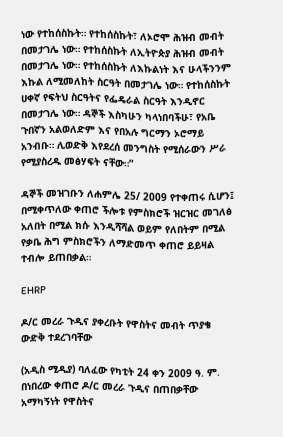ነው የተከሰስኩት። የተከሰስኩት፣ ለኦሮሞ ሕዝብ መብት በመታገሌ ነው። የተከሰስኩት ለኢትዮጵያ ሕዝብ መብት በመታገሌ ነው። የተከሰስኩት ለእኩልነት እና ሁላችንንም እኩል ለሚመለከት ስርዓት በመታገሌ ነው። የተከሰስኩት ሀቀኛ የፍትህ ስርዓትና የፌዴራል ስርዓት እንዲኖር በመታገሌ ነው። ዳኞች እስካሁን ካላነበባችሁ፣ የአቤ ጉበኛን አልወለድም እና የበአሉ ግርማን ኦሮማይ አንብቡ። ሊወድቅ እየደረሰ መንግስት የሚሰራውን ሥራ የሚያስረዱ መፅሃፍት ናቸው።”

ዳኞች መዝገቡን ለሐምሌ 25/ 2009 የተቀጠሩ ሲሆን፤ በሚቀጥለው ቀጠሮ ችሎቱ የምስክሮች ዝርዝር መገለፅ አለበት በሚል ክሱ እንዲሻሻል ወይም የለበትም በሚል የቃቤ ሕግ ምስክሮችን ለማድመጥ ቀጠሮ ይይዛል ተብሎ ይጠበቃል።

EHRP

ዶ/ር መረራ ጉዲና ያቀረቡት የዋስትና መብት ጥያቄ ውድቅ ተደረገባቸው

(አዲስ ሚዲያ) ባለፈው የካቲት 24 ቀን 2009 ዓ. ም. በነበረው ቀጠሮ ዶ/ር መረራ ጉዲና በጠበቃቸው አማካኝነት የዋስትና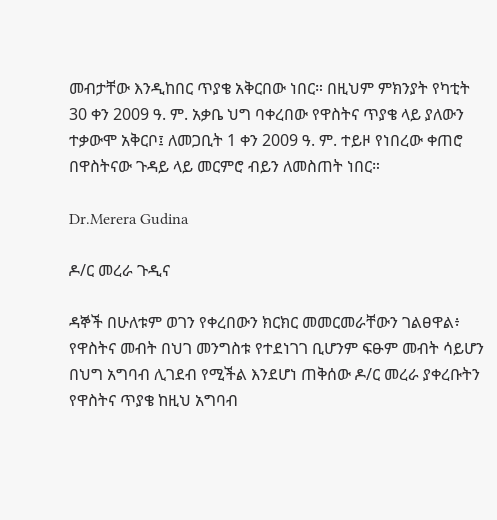መብታቸው እንዲከበር ጥያቄ አቅርበው ነበር። በዚህም ምክንያት የካቲት 30 ቀን 2009 ዓ. ም. አቃቤ ህግ ባቀረበው የዋስትና ጥያቄ ላይ ያለውን ተቃውሞ አቅርቦ፤ ለመጋቢት 1 ቀን 2009 ዓ. ም. ተይዞ የነበረው ቀጠሮ በዋስትናው ጉዳይ ላይ መርምሮ ብይን ለመስጠት ነበር።

Dr.Merera Gudina

ዶ/ር መረራ ጉዲና

ዳኞች በሁለቱም ወገን የቀረበውን ክርክር መመርመራቸውን ገልፀዋል፥ የዋስትና መብት በህገ መንግስቱ የተደነገገ ቢሆንም ፍፁም መብት ሳይሆን በህግ አግባብ ሊገደብ የሚችል እንደሆነ ጠቅሰው ዶ/ር መረራ ያቀረቡትን የዋስትና ጥያቄ ከዚህ አግባብ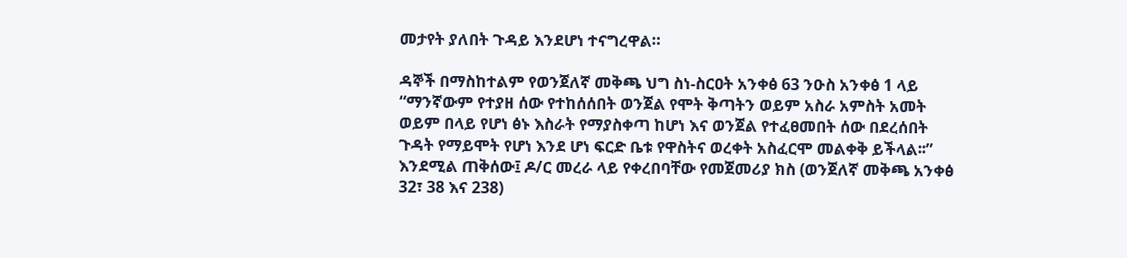መታየት ያለበት ጉዳይ እንደሆነ ተናግረዋል።

ዳኞች በማስከተልም የወንጀለኛ መቅጫ ህግ ስነ-ስርዐት አንቀፅ 63 ንዑስ አንቀፅ 1 ላይ “ማንኛውም የተያዘ ሰው የተከሰሰበት ወንጀል የሞት ቅጣትን ወይም አስራ አምስት አመት ወይም በላይ የሆነ ፅኑ እስራት የማያስቀጣ ከሆነ እና ወንጀል የተፈፀመበት ሰው በደረሰበት ጉዳት የማይሞት የሆነ እንደ ሆነ ፍርድ ቤቱ የዋስትና ወረቀት አስፈርሞ መልቀቅ ይችላል፡፡” እንደሚል ጠቅሰው፤ ዶ/ር መረራ ላይ የቀረበባቸው የመጀመሪያ ክስ (ወንጀለኛ መቅጫ አንቀፅ 32፣ 38 እና 238)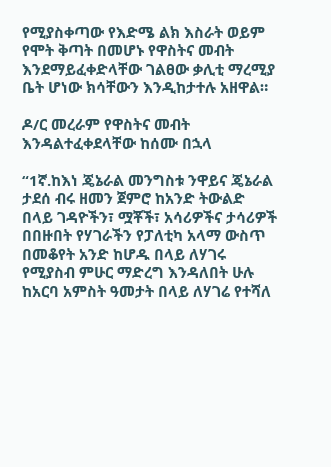የሚያስቀጣው የእድሜ ልክ እስራት ወይም የሞት ቅጣት በመሆኑ የዋስትና መብት እንደማይፈቀድላቸው ገልፀው ቃሊቲ ማረሚያ ቤት ሆነው ክሳቸውን እንዲከታተሉ አዘዋል።

ዶ/ር መረራም የዋስትና መብት እንዳልተፈቀደላቸው ከሰሙ በኋላ

“1ኛ.ከእነ ጄኔራል መንግስቱ ንዋይና ጄኔራል ታደሰ ብሩ ዘመን ጀምሮ ከአንድ ትውልድ በላይ ገዳዮችን፣ ሟቾች፣ አሳሪዎችና ታሳሪዎች በበዙበት የሃገራችን የፓለቲካ አላማ ውስጥ በመቆየት አንድ ከሆዱ በላይ ለሃገሩ የሚያስብ ምሁር ማድረግ እንዳለበት ሁሉ ከአርባ አምስት ዓመታት በላይ ለሃገሬ የተሻለ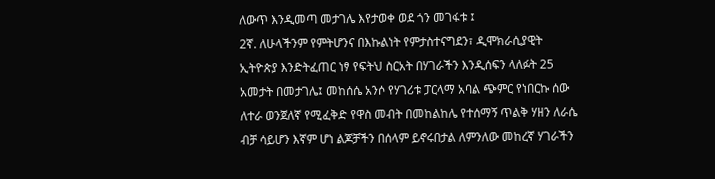ለውጥ እንዲመጣ መታገሌ እየታወቀ ወደ ጎን መገፋቱ ፤
2ኛ. ለሁላችንም የምትሆንና በእኩልነት የምታስተናግደን፣ ዲሞክራሲያዊት ኢትዮጵያ እንድትፈጠር ነፃ የፍትህ ስርአት በሃገራችን እንዲሰፍን ላለፉት 25 አመታት በመታገሌ፤ መከሰሴ አንሶ የሃገሪቱ ፓርላማ አባል ጭምር የነበርኩ ሰው ለተራ ወንጀለኛ የሚፈቅድ የዋስ መብት በመከልከሌ የተሰማኝ ጥልቅ ሃዘን ለራሴ ብቻ ሳይሆን እኛም ሆነ ልጆቻችን በሰላም ይኖሩበታል ለምንለው መከረኛ ሃገራችን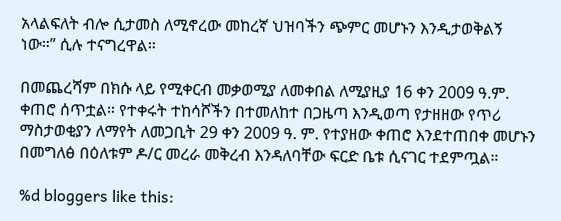አላልፍለት ብሎ ሲታመስ ለሚኖረው መከረኛ ህዝባችን ጭምር መሆኑን እንዲታወቅልኝ ነው።” ሲሉ ተናግረዋል።

በመጨረሻም በክሱ ላይ የሚቀርብ መቃወሚያ ለመቀበል ለሚያዚያ 16 ቀን 2009 ዓ.ም. ቀጠሮ ሰጥቷል። የተቀሩት ተከሳሾችን በተመለከተ በጋዜጣ እንዲወጣ የታዘዘው የጥሪ ማስታወቂያን ለማየት ለመጋቢት 29 ቀን 2009 ዓ. ም. የተያዘው ቀጠሮ እንደተጠበቀ መሆኑን በመግለፅ በዕለቱም ዶ/ር መረራ መቅረብ እንዳለባቸው ፍርድ ቤቱ ሲናገር ተደምጧል።

%d bloggers like this: